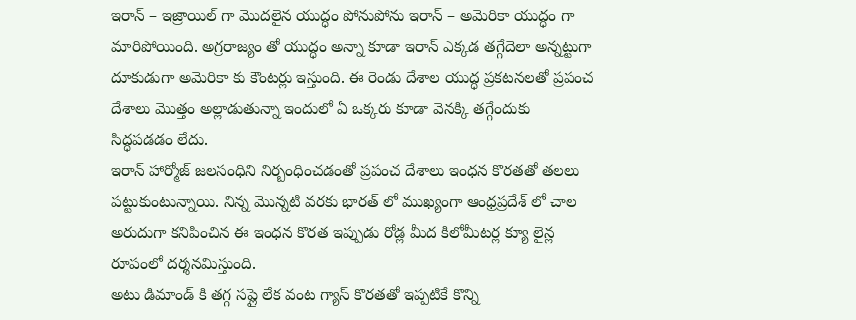ఇరాన్ – ఇజ్రాయిల్ గా మొదలైన యుద్ధం పోనుపోను ఇరాన్ – అమెరికా యుద్ధం గా మారిపోయింది. అగ్రరాజ్యం తో యుద్ధం అన్నా కూడా ఇరాన్ ఎక్కడ తగ్గేదెలా అన్నట్టుగా దూకుడుగా అమెరికా కు కౌంటర్లు ఇస్తుంది. ఈ రెండు దేశాల యుద్ధ ప్రకటనలతో ప్రపంచ దేశాలు మొత్తం అల్లాడుతున్నా ఇందులో ఏ ఒక్కరు కూడా వెనక్కి తగ్గేందుకు సిద్ధపడడం లేదు.
ఇరాన్ హార్మోజ్ జలసంధిని నిర్బంధించడంతో ప్రపంచ దేశాలు ఇంధన కొరతతో తలలు పట్టుకుంటున్నాయి. నిన్న మొన్నటి వరకు భారత్ లో ముఖ్యంగా ఆంధ్రప్రదేశ్ లో చాల అరుదుగా కనిపించిన ఈ ఇంధన కొరత ఇప్పుడు రోడ్ల మీద కిలోమీటర్ల క్యూ లైన్ల రూపంలో దర్శనమిస్తుంది.
అటు డిమాండ్ కి తగ్గ సప్లై లేక వంట గ్యాస్ కొరతతో ఇప్పటికే కొన్ని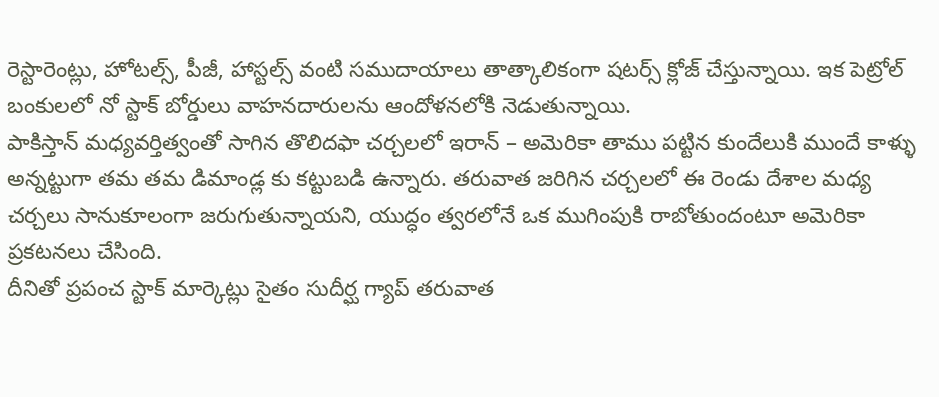రెస్టారెంట్లు, హోటల్స్, పీజీ, హాస్టల్స్ వంటి సముదాయాలు తాత్కాలికంగా షటర్స్ క్లోజ్ చేస్తున్నాయి. ఇక పెట్రోల్ బంకులలో నో స్టాక్ బోర్డులు వాహనదారులను ఆందోళనలోకి నెడుతున్నాయి.
పాకిస్తాన్ మధ్యవర్తిత్వంతో సాగిన తొలిదఫా చర్చలలో ఇరాన్ – అమెరికా తాము పట్టిన కుందేలుకి ముందే కాళ్ళు అన్నట్టుగా తమ తమ డిమాండ్ల కు కట్టుబడి ఉన్నారు. తరువాత జరిగిన చర్చలలో ఈ రెండు దేశాల మధ్య చర్చలు సానుకూలంగా జరుగుతున్నాయని, యుద్ధం త్వరలోనే ఒక ముగింపుకి రాబోతుందంటూ అమెరికా ప్రకటనలు చేసింది.
దీనితో ప్రపంచ స్టాక్ మార్కెట్లు సైతం సుదీర్ఘ గ్యాప్ తరువాత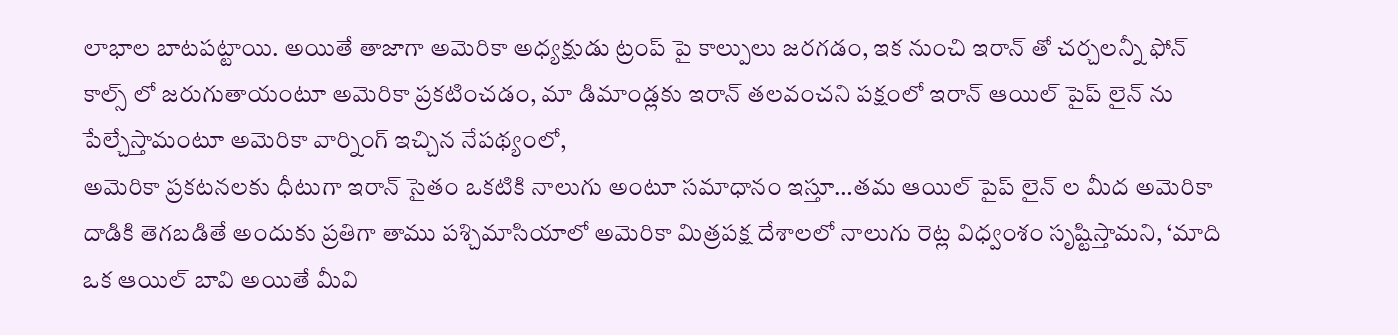లాభాల బాటపట్టాయి. అయితే తాజాగా అమెరికా అధ్యక్షుడు ట్రంప్ పై కాల్పులు జరగడం, ఇక నుంచి ఇరాన్ తో చర్చలన్నీ ఫోన్ కాల్స్ లో జరుగుతాయంటూ అమెరికా ప్రకటించడం, మా డిమాండ్లకు ఇరాన్ తలవంచని పక్షంలో ఇరాన్ ఆయిల్ పైప్ లైన్ ను పేల్చేస్తామంటూ అమెరికా వార్నింగ్ ఇచ్చిన నేపథ్యంలో,
అమెరికా ప్రకటనలకు ధీటుగా ఇరాన్ సైతం ఒకటికి నాలుగు అంటూ సమాధానం ఇస్తూ…తమ ఆయిల్ పైప్ లైన్ ల మీద అమెరికా దాడికి తెగబడితే అందుకు ప్రతిగా తాము పశ్చిమాసియాలో అమెరికా మిత్రపక్ష దేశాలలో నాలుగు రెట్ల విధ్వంశం సృష్టిస్తామని, ‘మాది ఒక ఆయిల్ బావి అయితే మీవి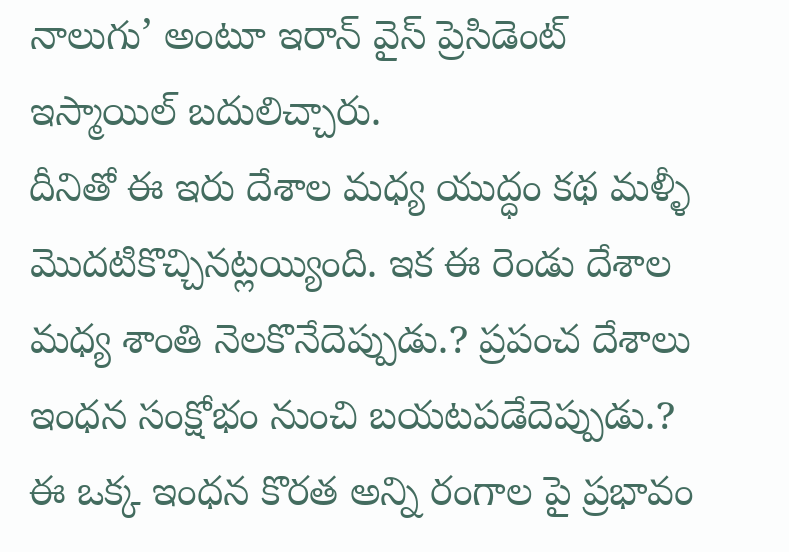నాలుగు’ అంటూ ఇరాన్ వైస్ ప్రెసిడెంట్ ఇస్మాయిల్ బదులిచ్చారు.
దీనితో ఈ ఇరు దేశాల మధ్య యుద్ధం కథ మళ్ళీ మొదటికొచ్చినట్లయ్యింది. ఇక ఈ రెండు దేశాల మధ్య శాంతి నెలకొనేదెప్పుడు.? ప్రపంచ దేశాలు ఇంధన సంక్షోభం నుంచి బయటపడేదెప్పుడు.? ఈ ఒక్క ఇంధన కొరత అన్ని రంగాల పై ప్రభావం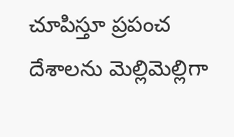చూపిస్తూ ప్రపంచ దేశాలను మెల్లిమెల్లిగా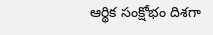ఆర్థిక సంక్షోభం దిశగా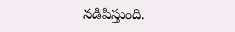నడిపిస్తుంది.